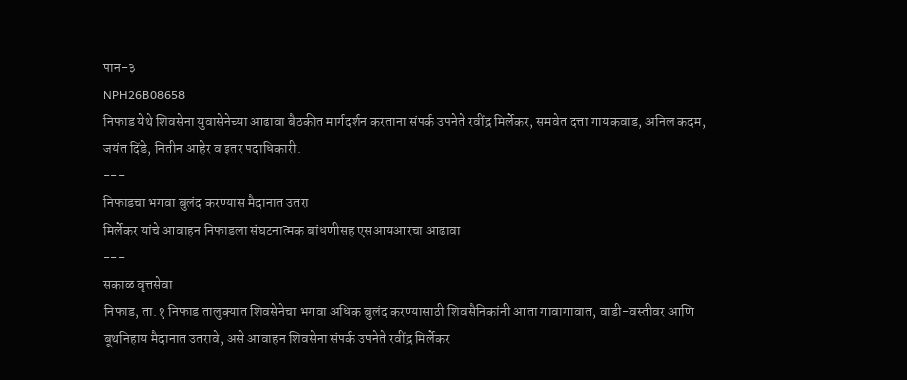पान-३
NPH26B08658
निफाड येथे शिवसेना युवासेनेच्या आढावा बैठकीत मार्गदर्शन करताना संपर्क उपनेते रवींद्र मिर्लेकर, समवेत दत्ता गायकवाड, अनिल कदम, जयंत दिंडे, नितीन आहेर व इतर पदाधिकारी.
---
निफाडचा भगवा बुलंद करण्यास मैदानात उतरा
मिर्लेकर यांचे आवाहन निफाडला संघटनात्मक बांधणीसह एसआयआरचा आढावा
---
सकाळ वृत्तसेवा
निफाड, ता.१ निफाड तालुक्यात शिवसेनेचा भगवा अधिक बुलंद करण्यासाठी शिवसैनिकांनी आता गावागावात, वाडी-वस्तीवर आणि बूथनिहाय मैदानात उतरावे, असे आवाहन शिवसेना संपर्क उपनेते रवींद्र मिर्लेकर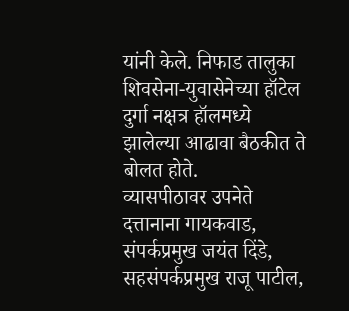यांनी केले. निफाड तालुका शिवसेना-युवासेनेच्या हॉटेल दुर्गा नक्षत्र हॉलमध्ये झालेल्या आढावा बैठकीत ते बोलत होते.
व्यासपीठावर उपनेते दत्तानाना गायकवाड, संपर्कप्रमुख जयंत दिंडे, सहसंपर्कप्रमुख राजू पाटील,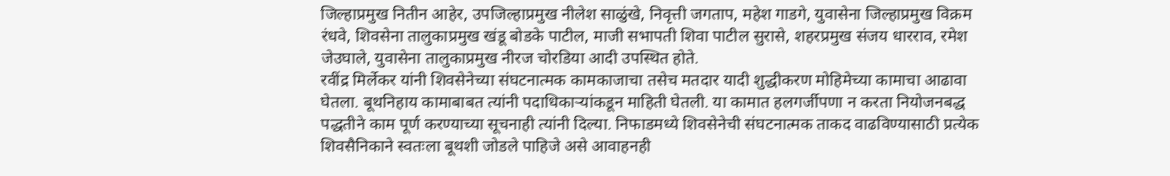जिल्हाप्रमुख नितीन आहेर, उपजिल्हाप्रमुख नीलेश साळुंखे, निवृत्ती जगताप, महेश गाडगे, युवासेना जिल्हाप्रमुख विक्रम रंधवे, शिवसेना तालुकाप्रमुख खंडू बोडके पाटील, माजी सभापती शिवा पाटील सुरासे, शहरप्रमुख संजय धारराव, रमेश जेउघाले, युवासेना तालुकाप्रमुख नीरज चोरडिया आदी उपस्थित होते.
रवींद्र मिर्लेकर यांनी शिवसेनेच्या संघटनात्मक कामकाजाचा तसेच मतदार यादी शुद्धीकरण मोहिमेच्या कामाचा आढावा घेतला. बूथनिहाय कामाबाबत त्यांनी पदाधिकाऱ्यांकडून माहिती घेतली. या कामात हलगर्जीपणा न करता नियोजनबद्ध पद्धतीने काम पूर्ण करण्याच्या सूचनाही त्यांनी दिल्या. निफाडमध्ये शिवसेनेची संघटनात्मक ताकद वाढविण्यासाठी प्रत्येक शिवसैनिकाने स्वतःला बूथशी जोडले पाहिजे असे आवाहनही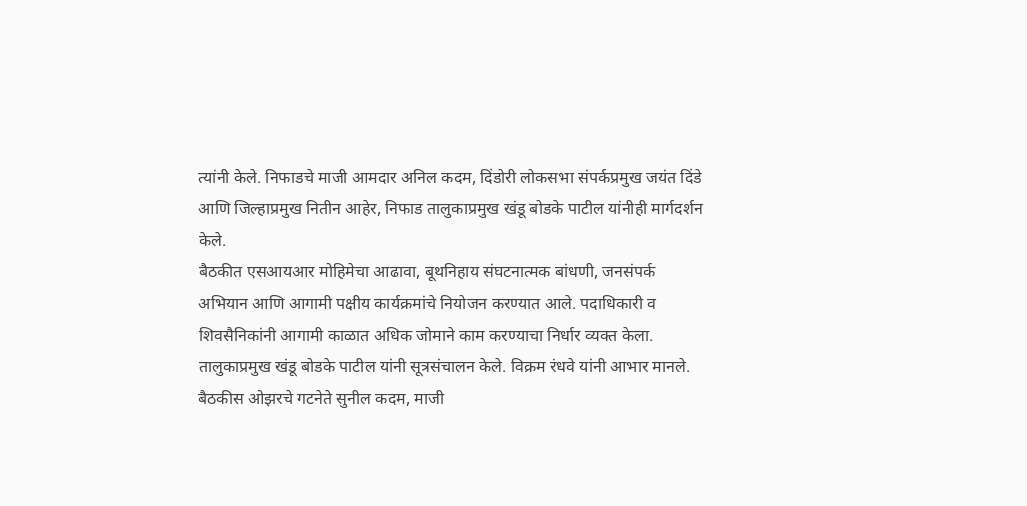त्यांनी केले. निफाडचे माजी आमदार अनिल कदम, दिंडोरी लोकसभा संपर्कप्रमुख जयंत दिंडे आणि जिल्हाप्रमुख नितीन आहेर, निफाड तालुकाप्रमुख खंडू बोडके पाटील यांनीही मार्गदर्शन केले.
बैठकीत एसआयआर मोहिमेचा आढावा, बूथनिहाय संघटनात्मक बांधणी, जनसंपर्क अभियान आणि आगामी पक्षीय कार्यक्रमांचे नियोजन करण्यात आले. पदाधिकारी व शिवसैनिकांनी आगामी काळात अधिक जोमाने काम करण्याचा निर्धार व्यक्त केला. तालुकाप्रमुख खंडू बोडके पाटील यांनी सूत्रसंचालन केले. विक्रम रंधवे यांनी आभार मानले. बैठकीस ओझरचे गटनेते सुनील कदम, माजी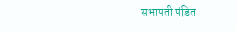सभापती पंडित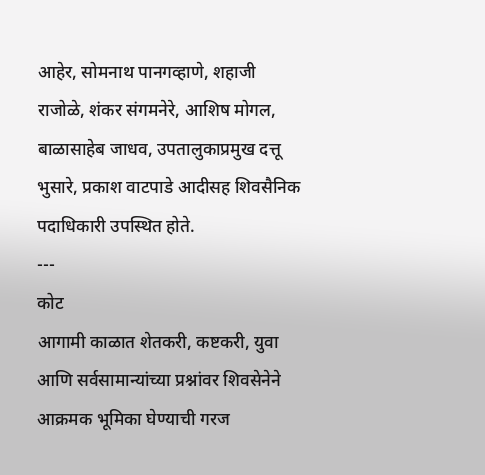आहेर, सोमनाथ पानगव्हाणे, शहाजी राजोळे, शंकर संगमनेरे, आशिष मोगल, बाळासाहेब जाधव, उपतालुकाप्रमुख दत्तू भुसारे, प्रकाश वाटपाडे आदीसह शिवसैनिक पदाधिकारी उपस्थित होते.
---
कोट
आगामी काळात शेतकरी, कष्टकरी, युवा आणि सर्वसामान्यांच्या प्रश्नांवर शिवसेनेने आक्रमक भूमिका घेण्याची गरज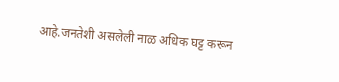आहे.जनतेशी असलेली नाळ अधिक घट्ट करून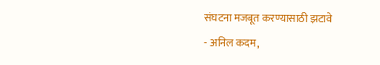संघटना मजबूत करण्यासाठी झटावे
- अनिल कदम,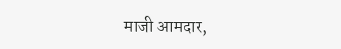माजी आमदार,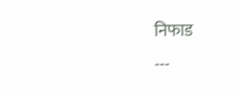निफाड
---